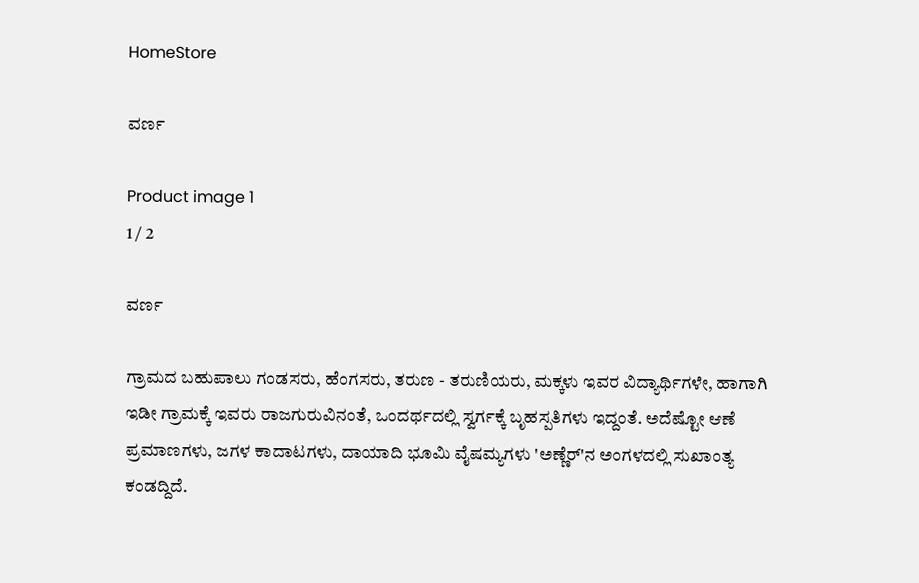HomeStore

ವರ್ಣ

Product image 1
1 / 2

ವರ್ಣ

ಗ್ರಾಮದ ಬಹುಪಾಲು ಗಂಡಸರು, ಹೆಂಗಸರು, ತರುಣ - ತರುಣಿಯರು, ಮಕ್ಕಳು ಇವರ ವಿದ್ಯಾರ್ಥಿಗಳೇ, ಹಾಗಾಗಿ ಇಡೀ ಗ್ರಾಮಕ್ಕೆ ಇವರು ರಾಜಗುರುವಿನಂತೆ, ಒಂದರ್ಥದಲ್ಲಿ ಸ್ವರ್ಗಕ್ಕೆ ಬೃಹಸ್ಪತಿಗಳು ಇದ್ದಂತೆ. ಅದೆಷ್ಟೋ ಆಣೆ ಪ್ರಮಾಣಗಳು, ಜಗಳ ಕಾದಾಟಗಳು, ದಾಯಾದಿ ಭೂಮಿ ವೈಷಮ್ಯಗಳು 'ಅಣ್ಣೆರ್‌'ನ ಅಂಗಳದಲ್ಲಿ ಸುಖಾಂತ್ಯ ಕಂಡದ್ದಿದೆ.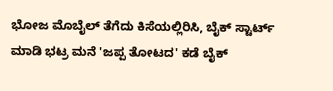ಭೋಜ ಮೊಬೈಲ್ ತೆಗೆದು ಕಿಸೆಯಲ್ಲಿರಿಸಿ, ಬೈಕ್ ಸ್ಟಾರ್ಟ್ ಮಾಡಿ ಭಟ್ರ ಮನೆ 'ಜಪ್ಪ ತೋಟದ' ಕಡೆ ಬೈಕ್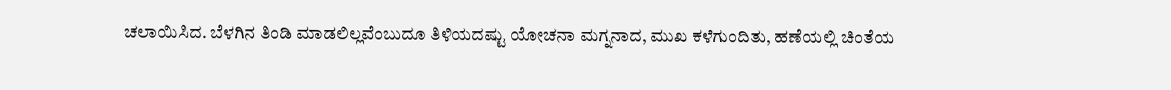ಚಲಾಯಿಸಿದ. ಬೆಳಗಿನ ತಿಂಡಿ ಮಾಡಲಿಲ್ಲವೆಂಬುದೂ ತಿಳಿಯದಷ್ಟು ಯೋಚನಾ ಮಗ್ನನಾದ, ಮುಖ ಕಳೆಗುಂದಿತು, ಹಣೆಯಲ್ಲಿ ಚಿಂತೆಯ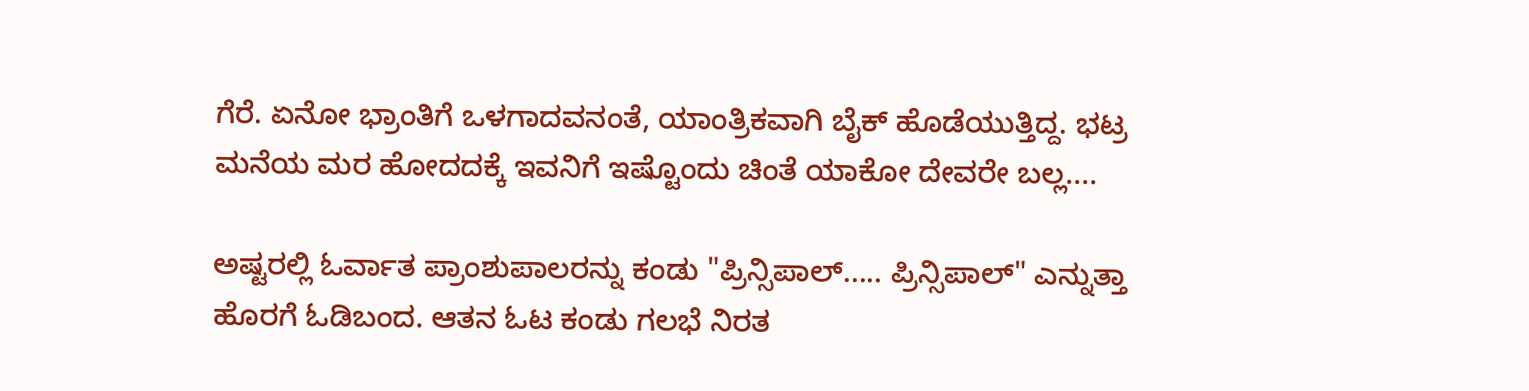ಗೆರೆ. ಏನೋ ಭ್ರಾಂತಿಗೆ ಒಳಗಾದವನಂತೆ, ಯಾಂತ್ರಿಕವಾಗಿ ಬೈಕ್ ಹೊಡೆಯುತ್ತಿದ್ದ. ಭಟ್ರ ಮನೆಯ ಮರ ಹೋದದಕ್ಕೆ ಇವನಿಗೆ ಇಷ್ಟೊಂದು ಚಿಂತೆ ಯಾಕೋ ದೇವರೇ ಬಲ್ಲ....

ಅಷ್ಟರಲ್ಲಿ ಓರ್ವಾತ ಪ್ರಾಂಶುಪಾಲರನ್ನು ಕಂಡು "ಪ್ರಿನ್ಸಿಪಾಲ್..... ಪ್ರಿನ್ಸಿಪಾಲ್" ಎನ್ನುತ್ತಾ ಹೊರಗೆ ಓಡಿಬಂದ. ಆತನ ಓಟ ಕಂಡು ಗಲಭೆ ನಿರತ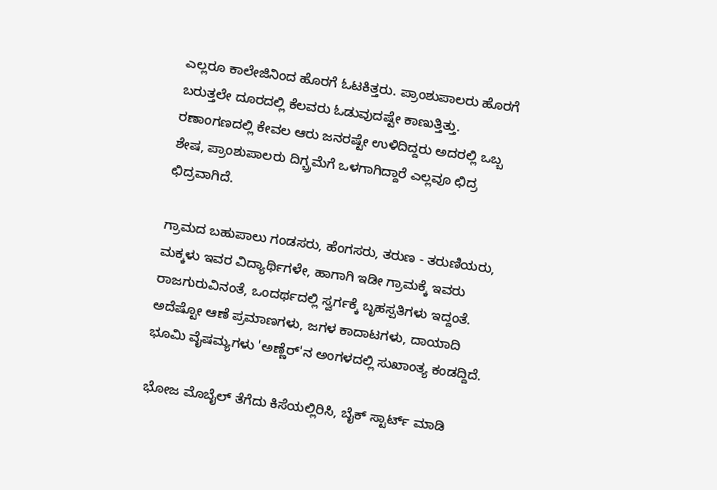ಎಲ್ಲರೂ ಕಾಲೇಜಿನಿಂದ ಹೊರಗೆ ಓಟಕಿತ್ತರು. ಪ್ರಾಂಶುಪಾಲರು ಹೊರಗೆ ಬರುತ್ತಲೇ ದೂರದಲ್ಲಿ ಕೆಲವರು ಓಡುವುದಷ್ಟೇ ಕಾಣುತ್ತಿತ್ತು. ರಣಾಂಗಣದಲ್ಲಿ ಕೇವಲ ಆರು ಜನರಷ್ಟೇ ಉಳಿದಿದ್ದರು ಅದರಲ್ಲಿ ಒಬ್ಬ ಶೇಷ, ಪ್ರಾಂಶುಪಾಲರು ದಿಗ್ಬ್ರಮೆಗೆ ಒಳಗಾಗಿದ್ದಾರೆ ಎಲ್ಲವೂ ಛಿದ್ರ ಛಿದ್ರವಾಗಿದೆ.

ಗ್ರಾಮದ ಬಹುಪಾಲು ಗಂಡಸರು, ಹೆಂಗಸರು, ತರುಣ - ತರುಣಿಯರು, ಮಕ್ಕಳು ಇವರ ವಿದ್ಯಾರ್ಥಿಗಳೇ, ಹಾಗಾಗಿ ಇಡೀ ಗ್ರಾಮಕ್ಕೆ ಇವರು ರಾಜಗುರುವಿನಂತೆ, ಒಂದರ್ಥದಲ್ಲಿ ಸ್ವರ್ಗಕ್ಕೆ ಬೃಹಸ್ಪತಿಗಳು ಇದ್ದಂತೆ. ಅದೆಷ್ಟೋ ಆಣೆ ಪ್ರಮಾಣಗಳು, ಜಗಳ ಕಾದಾಟಗಳು, ದಾಯಾದಿ ಭೂಮಿ ವೈಷಮ್ಯಗಳು 'ಅಣ್ಣೆರ್‌'ನ ಅಂಗಳದಲ್ಲಿ ಸುಖಾಂತ್ಯ ಕಂಡದ್ದಿದೆ.

ಭೋಜ ಮೊಬೈಲ್ ತೆಗೆದು ಕಿಸೆಯಲ್ಲಿರಿಸಿ, ಬೈಕ್ ಸ್ಟಾರ್ಟ್ ಮಾಡಿ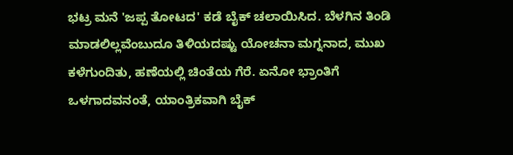ಭಟ್ರ ಮನೆ 'ಜಪ್ಪ ತೋಟದ' ಕಡೆ ಬೈಕ್ ಚಲಾಯಿಸಿದ. ಬೆಳಗಿನ ತಿಂಡಿ ಮಾಡಲಿಲ್ಲವೆಂಬುದೂ ತಿಳಿಯದಷ್ಟು ಯೋಚನಾ ಮಗ್ನನಾದ, ಮುಖ ಕಳೆಗುಂದಿತು, ಹಣೆಯಲ್ಲಿ ಚಿಂತೆಯ ಗೆರೆ. ಏನೋ ಭ್ರಾಂತಿಗೆ ಒಳಗಾದವನಂತೆ, ಯಾಂತ್ರಿಕವಾಗಿ ಬೈಕ್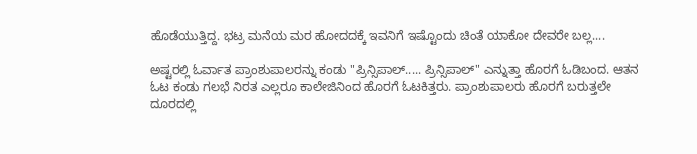ಹೊಡೆಯುತ್ತಿದ್ದ. ಭಟ್ರ ಮನೆಯ ಮರ ಹೋದದಕ್ಕೆ ಇವನಿಗೆ ಇಷ್ಟೊಂದು ಚಿಂತೆ ಯಾಕೋ ದೇವರೇ ಬಲ್ಲ....

ಅಷ್ಟರಲ್ಲಿ ಓರ್ವಾತ ಪ್ರಾಂಶುಪಾಲರನ್ನು ಕಂಡು "ಪ್ರಿನ್ಸಿಪಾಲ್..... ಪ್ರಿನ್ಸಿಪಾಲ್" ಎನ್ನುತ್ತಾ ಹೊರಗೆ ಓಡಿಬಂದ. ಆತನ ಓಟ ಕಂಡು ಗಲಭೆ ನಿರತ ಎಲ್ಲರೂ ಕಾಲೇಜಿನಿಂದ ಹೊರಗೆ ಓಟಕಿತ್ತರು. ಪ್ರಾಂಶುಪಾಲರು ಹೊರಗೆ ಬರುತ್ತಲೇ ದೂರದಲ್ಲಿ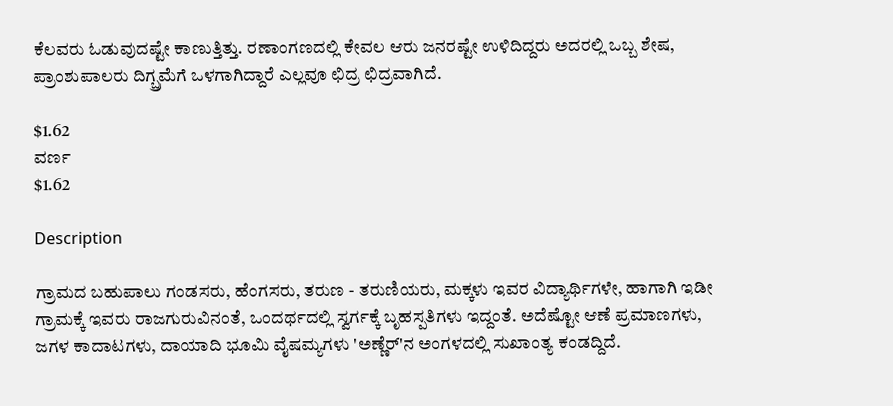ಕೆಲವರು ಓಡುವುದಷ್ಟೇ ಕಾಣುತ್ತಿತ್ತು. ರಣಾಂಗಣದಲ್ಲಿ ಕೇವಲ ಆರು ಜನರಷ್ಟೇ ಉಳಿದಿದ್ದರು ಅದರಲ್ಲಿ ಒಬ್ಬ ಶೇಷ, ಪ್ರಾಂಶುಪಾಲರು ದಿಗ್ಬ್ರಮೆಗೆ ಒಳಗಾಗಿದ್ದಾರೆ ಎಲ್ಲವೂ ಛಿದ್ರ ಛಿದ್ರವಾಗಿದೆ.

$1.62
ವರ್ಣ
$1.62

Description

ಗ್ರಾಮದ ಬಹುಪಾಲು ಗಂಡಸರು, ಹೆಂಗಸರು, ತರುಣ - ತರುಣಿಯರು, ಮಕ್ಕಳು ಇವರ ವಿದ್ಯಾರ್ಥಿಗಳೇ, ಹಾಗಾಗಿ ಇಡೀ ಗ್ರಾಮಕ್ಕೆ ಇವರು ರಾಜಗುರುವಿನಂತೆ, ಒಂದರ್ಥದಲ್ಲಿ ಸ್ವರ್ಗಕ್ಕೆ ಬೃಹಸ್ಪತಿಗಳು ಇದ್ದಂತೆ. ಅದೆಷ್ಟೋ ಆಣೆ ಪ್ರಮಾಣಗಳು, ಜಗಳ ಕಾದಾಟಗಳು, ದಾಯಾದಿ ಭೂಮಿ ವೈಷಮ್ಯಗಳು 'ಅಣ್ಣೆರ್‌'ನ ಅಂಗಳದಲ್ಲಿ ಸುಖಾಂತ್ಯ ಕಂಡದ್ದಿದೆ.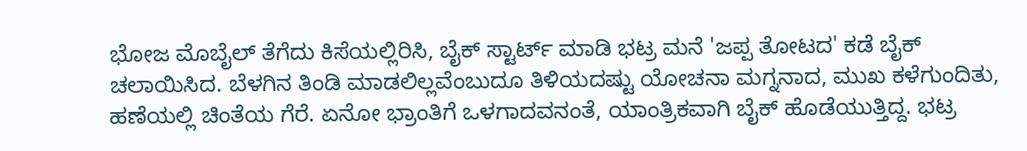ಭೋಜ ಮೊಬೈಲ್ ತೆಗೆದು ಕಿಸೆಯಲ್ಲಿರಿಸಿ, ಬೈಕ್ ಸ್ಟಾರ್ಟ್ ಮಾಡಿ ಭಟ್ರ ಮನೆ 'ಜಪ್ಪ ತೋಟದ' ಕಡೆ ಬೈಕ್ ಚಲಾಯಿಸಿದ. ಬೆಳಗಿನ ತಿಂಡಿ ಮಾಡಲಿಲ್ಲವೆಂಬುದೂ ತಿಳಿಯದಷ್ಟು ಯೋಚನಾ ಮಗ್ನನಾದ, ಮುಖ ಕಳೆಗುಂದಿತು, ಹಣೆಯಲ್ಲಿ ಚಿಂತೆಯ ಗೆರೆ. ಏನೋ ಭ್ರಾಂತಿಗೆ ಒಳಗಾದವನಂತೆ, ಯಾಂತ್ರಿಕವಾಗಿ ಬೈಕ್ ಹೊಡೆಯುತ್ತಿದ್ದ. ಭಟ್ರ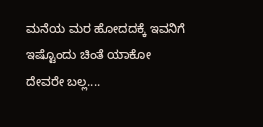ಮನೆಯ ಮರ ಹೋದದಕ್ಕೆ ಇವನಿಗೆ ಇಷ್ಟೊಂದು ಚಿಂತೆ ಯಾಕೋ ದೇವರೇ ಬಲ್ಲ....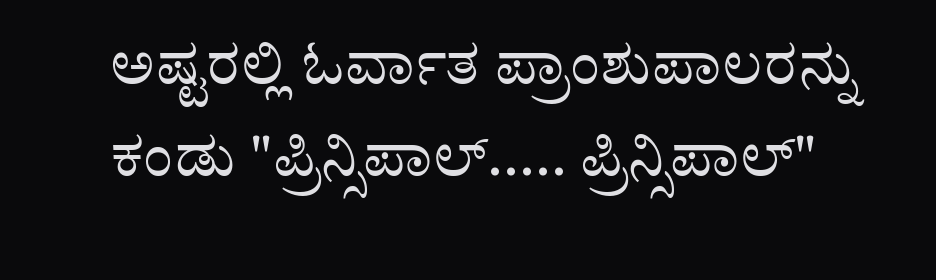ಅಷ್ಟರಲ್ಲಿ ಓರ್ವಾತ ಪ್ರಾಂಶುಪಾಲರನ್ನು ಕಂಡು "ಪ್ರಿನ್ಸಿಪಾಲ್..... ಪ್ರಿನ್ಸಿಪಾಲ್"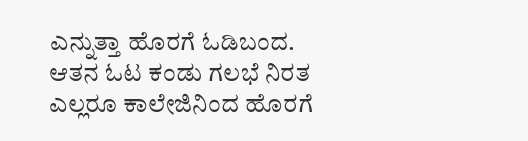ಎನ್ನುತ್ತಾ ಹೊರಗೆ ಓಡಿಬಂದ. ಆತನ ಓಟ ಕಂಡು ಗಲಭೆ ನಿರತ ಎಲ್ಲರೂ ಕಾಲೇಜಿನಿಂದ ಹೊರಗೆ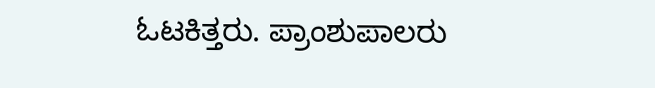ಓಟಕಿತ್ತರು. ಪ್ರಾಂಶುಪಾಲರು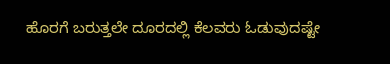ಹೊರಗೆ ಬರುತ್ತಲೇ ದೂರದಲ್ಲಿ ಕೆಲವರು ಓಡುವುದಷ್ಟೇ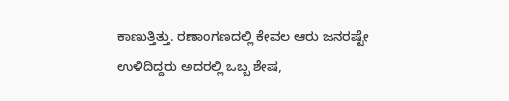ಕಾಣುತ್ತಿತ್ತು. ರಣಾಂಗಣದಲ್ಲಿ ಕೇವಲ ಆರು ಜನರಷ್ಟೇ ಉಳಿದಿದ್ದರು ಅದರಲ್ಲಿ ಒಬ್ಬ ಶೇಷ,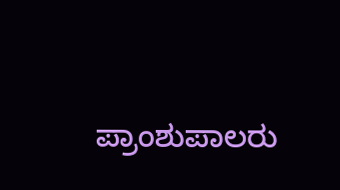ಪ್ರಾಂಶುಪಾಲರು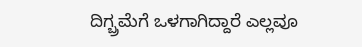ದಿಗ್ಬ್ರಮೆಗೆ ಒಳಗಾಗಿದ್ದಾರೆ ಎಲ್ಲವೂ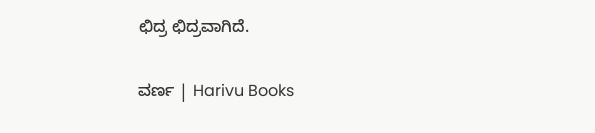ಛಿದ್ರ ಛಿದ್ರವಾಗಿದೆ.

ವರ್ಣ | Harivu Books